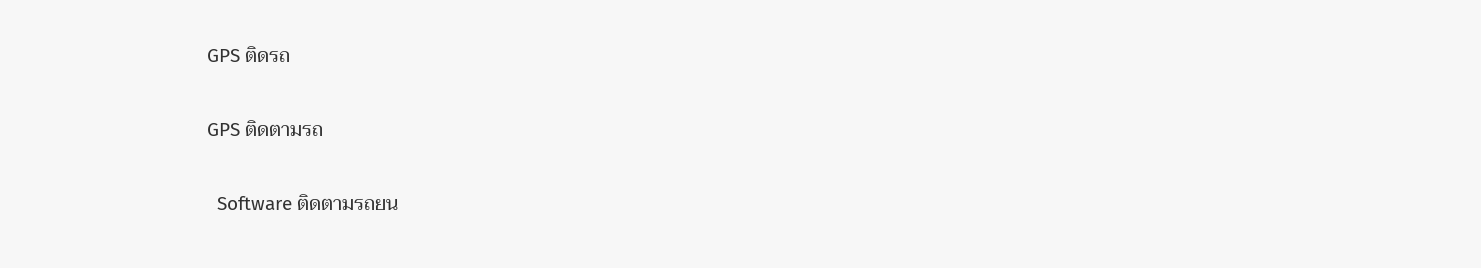GPS ติดรถ


GPS ติดตามรถ


  Software ติดตามรถยน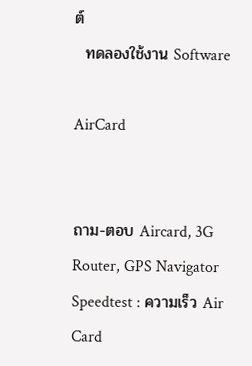ต์
  ทดลองใช้งาน Software

AirCard


ถาม-ตอบ Aircard, 3G Router, GPS Navigator
Speedtest : ความเร็ว Air Card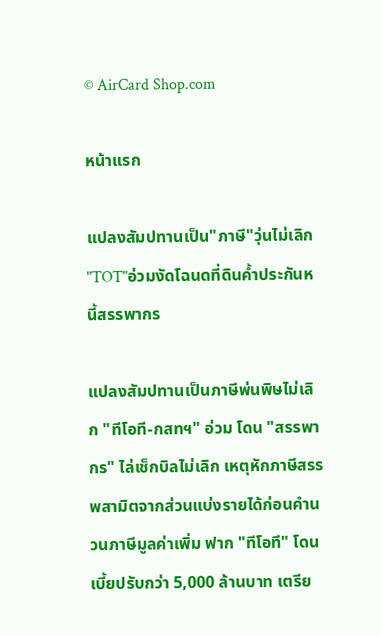© AirCard Shop.com

หน้าแรก

แปลงสัมปทานเป็น"ภาษี"วุ่นไม่เลิก "TOT"อ่วมงัดโฉนดที่ดินค้ำประกันหนี้สรรพากร

แปลงสัมปทานเป็นภาษีพ่นพิษไม่เลิก "ทีโอที-กสทฯ" อ่วม โดน "สรรพากร" ไล่เช็กบิลไม่เลิก เหตุหักภาษีสรรพสามิตจากส่วนแบ่งรายได้ก่อนคำนวนภาษีมูลค่าเพิ่ม ฟาก "ทีโอที" โดนเบี้ยปรับกว่า 5,000 ล้านบาท เตรีย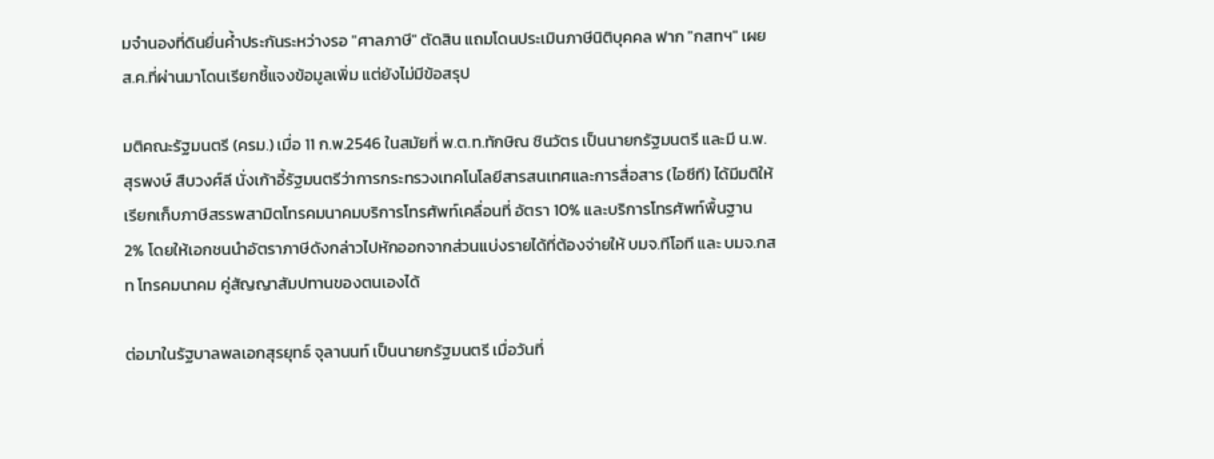มจำนองที่ดินยื่นค้ำประกันระหว่างรอ "ศาลภาษี" ตัดสิน แถมโดนประเมินภาษีนิติบุคคล ฟาก "กสทฯ" เผยส.ค.ที่ผ่านมาโดนเรียกชี้แจงข้อมูลเพิ่ม แต่ยังไม่มีข้อสรุป

มติคณะรัฐมนตรี (ครม.) เมื่อ 11 ก.พ.2546 ในสมัยที่ พ.ต.ท.ทักษิณ ชินวัตร เป็นนายกรัฐมนตรี และมี น.พ.สุรพงษ์ สืบวงศ์ลี นั่งเก้าอี้รัฐมนตรีว่าการกระทรวงเทคโนโลยีสารสนเทศและการสื่อสาร (ไอซีที) ได้มีมติให้เรียกเก็บภาษีสรรพสามิตโทรคมนาคมบริการโทรศัพท์เคลื่อนที่ อัตรา 10% และบริการโทรศัพท์พื้นฐาน 2% โดยให้เอกชนนำอัตราภาษีดังกล่าวไปหักออกจากส่วนแบ่งรายได้ที่ต้องจ่ายให้ บมจ.ทีโอที และ บมจ.กสท โทรคมนาคม คู่สัญญาสัมปทานของตนเองได้

ต่อมาในรัฐบาลพลเอกสุรยุทธ์ จุลานนท์ เป็นนายกรัฐมนตรี เมื่อวันที่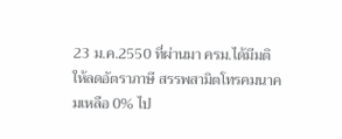23 ม.ค.2550 ที่ผ่านมา ครม.ได้มีมติให้ลดอัตราภาษี สรรพสามิตโทรคมนาคมเหลือ 0% ไป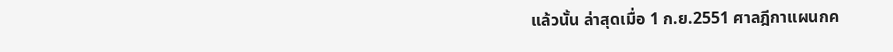แล้วนั้น ล่าสุดเมื่อ 1 ก.ย.2551 ศาลฎีกาแผนกค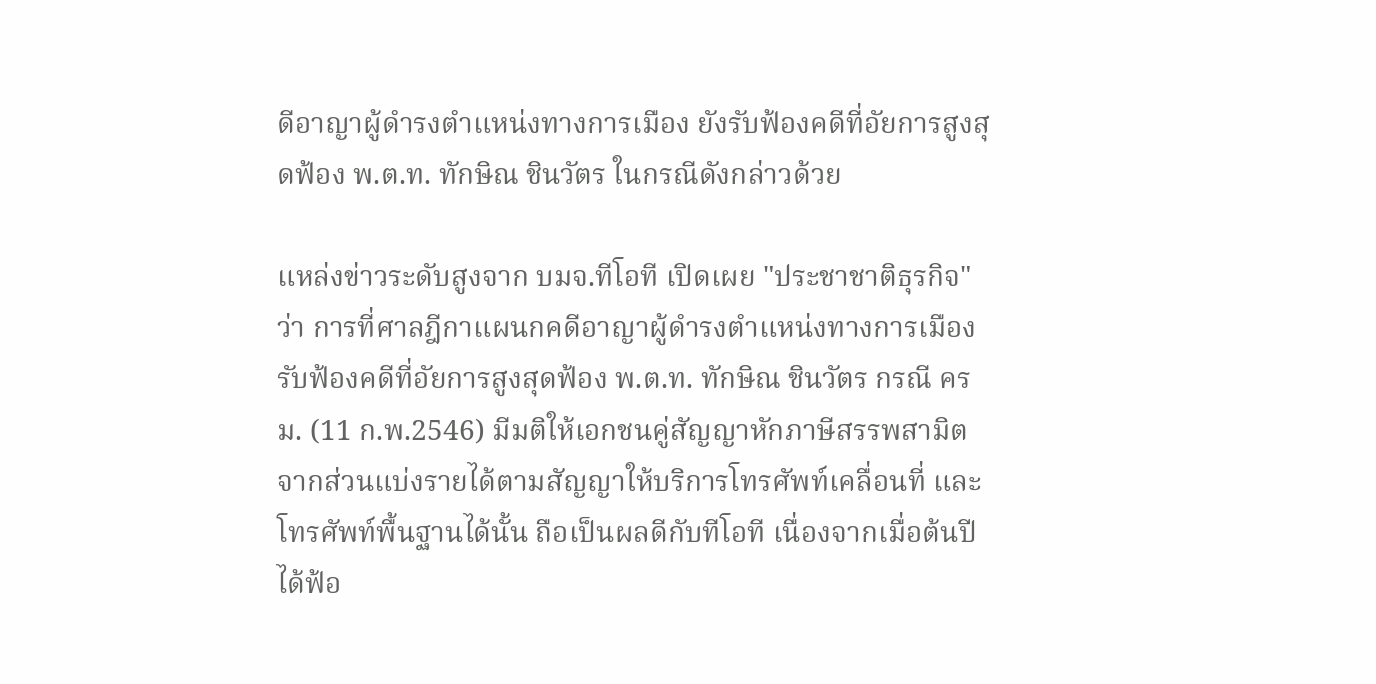ดีอาญาผู้ดำรงตำแหน่งทางการเมือง ยังรับฟ้องคดีที่อัยการสูงสุดฟ้อง พ.ต.ท. ทักษิณ ชินวัตร ในกรณีดังกล่าวด้วย

แหล่งข่าวระดับสูงจาก บมจ.ทีโอที เปิดเผย "ประชาชาติธุรกิจ" ว่า การที่ศาลฎีกาแผนกคดีอาญาผู้ดำรงตำแหน่งทางการเมือง รับฟ้องคดีที่อัยการสูงสุดฟ้อง พ.ต.ท. ทักษิณ ชินวัตร กรณี ครม. (11 ก.พ.2546) มีมติให้เอกชนคู่สัญญาหักภาษีสรรพสามิตจากส่วนแบ่งรายได้ตามสัญญาให้บริการโทรศัพท์เคลื่อนที่ และโทรศัพท์พื้นฐานได้นั้น ถือเป็นผลดีกับทีโอที เนื่องจากเมื่อต้นปีได้ฟ้อ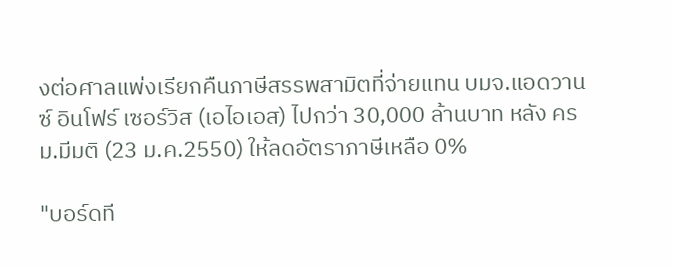งต่อศาลแพ่งเรียกคืนภาษีสรรพสามิตที่จ่ายแทน บมจ.แอดวานซ์ อินโฟร์ เซอร์วิส (เอไอเอส) ไปกว่า 30,000 ล้านบาท หลัง ครม.มีมติ (23 ม.ค.2550) ให้ลดอัตราภาษีเหลือ 0%

"บอร์ดที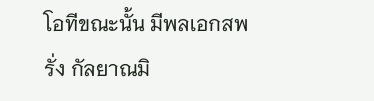โอทีขณะนั้น มีพลเอกสพรั่ง กัลยาณมิ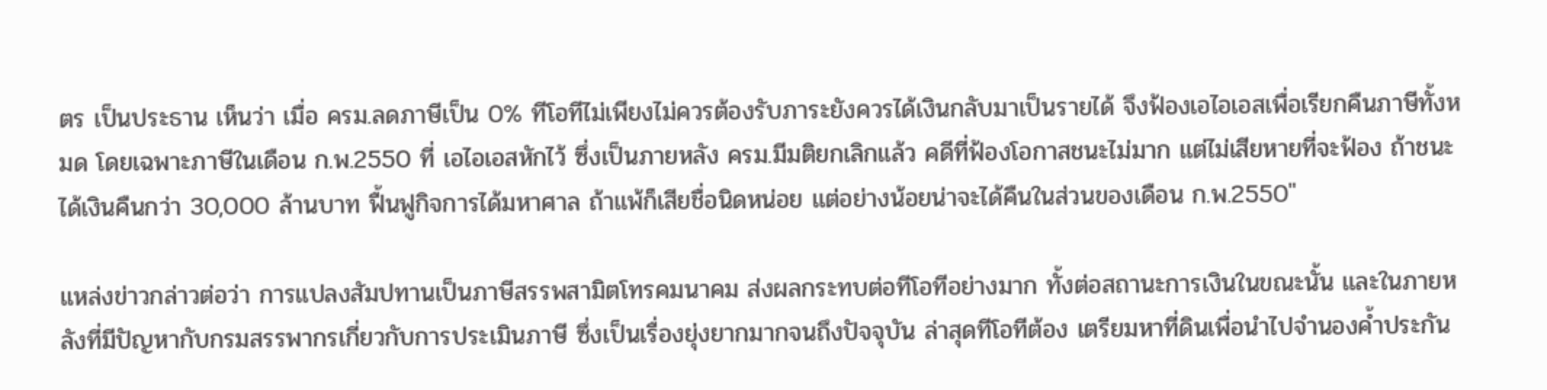ตร เป็นประธาน เห็นว่า เมื่อ ครม.ลดภาษีเป็น 0% ทีโอทีไม่เพียงไม่ควรต้องรับภาระยังควรได้เงินกลับมาเป็นรายได้ จึงฟ้องเอไอเอสเพื่อเรียกคืนภาษีทั้งหมด โดยเฉพาะภาษีในเดือน ก.พ.2550 ที่ เอไอเอสหักไว้ ซึ่งเป็นภายหลัง ครม.มีมติยกเลิกแล้ว คดีที่ฟ้องโอกาสชนะไม่มาก แต่ไม่เสียหายที่จะฟ้อง ถ้าชนะได้เงินคืนกว่า 30,000 ล้านบาท ฟื้นฟูกิจการได้มหาศาล ถ้าแพ้ก็เสียชื่อนิดหน่อย แต่อย่างน้อยน่าจะได้คืนในส่วนของเดือน ก.พ.2550"

แหล่งข่าวกล่าวต่อว่า การแปลงสัมปทานเป็นภาษีสรรพสามิตโทรคมนาคม ส่งผลกระทบต่อทีโอทีอย่างมาก ทั้งต่อสถานะการเงินในขณะนั้น และในภายหลังที่มีปัญหากับกรมสรรพากรเกี่ยวกับการประเมินภาษี ซึ่งเป็นเรื่องยุ่งยากมากจนถึงปัจจุบัน ล่าสุดทีโอทีต้อง เตรียมหาที่ดินเพื่อนำไปจำนองค้ำประกัน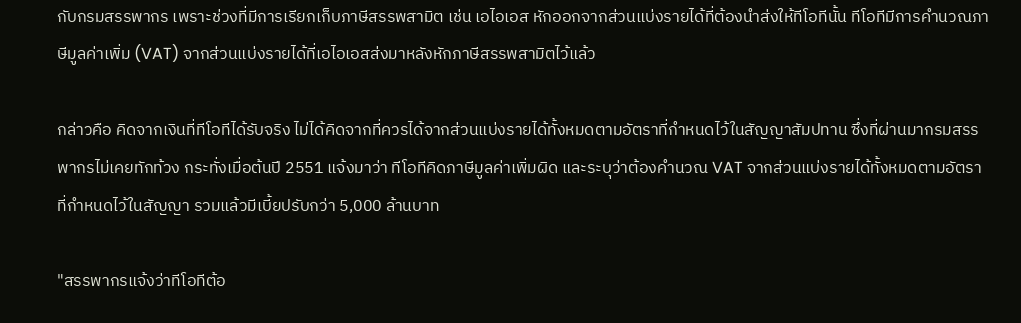กับกรมสรรพากร เพราะช่วงที่มีการเรียกเก็บภาษีสรรพสามิต เช่น เอไอเอส หักออกจากส่วนแบ่งรายได้ที่ต้องนำส่งให้ทีโอทีนั้น ทีโอทีมีการคำนวณภาษีมูลค่าเพิ่ม (VAT) จากส่วนแบ่งรายได้ที่เอไอเอสส่งมาหลังหักภาษีสรรพสามิตไว้แล้ว

กล่าวคือ คิดจากเงินที่ทีโอทีได้รับจริง ไม่ได้คิดจากที่ควรได้จากส่วนแบ่งรายได้ทั้งหมดตามอัตราที่กำหนดไว้ในสัญญาสัมปทาน ซึ่งที่ผ่านมากรมสรรพากรไม่เคยทักท้วง กระทั่งเมื่อต้นปี 2551 แจ้งมาว่า ทีโอทีคิดภาษีมูลค่าเพิ่มผิด และระบุว่าต้องคำนวณ VAT จากส่วนแบ่งรายได้ทั้งหมดตามอัตราที่กำหนดไว้ในสัญญา รวมแล้วมีเบี้ยปรับกว่า 5,000 ล้านบาท

"สรรพากรแจ้งว่าทีโอทีต้อ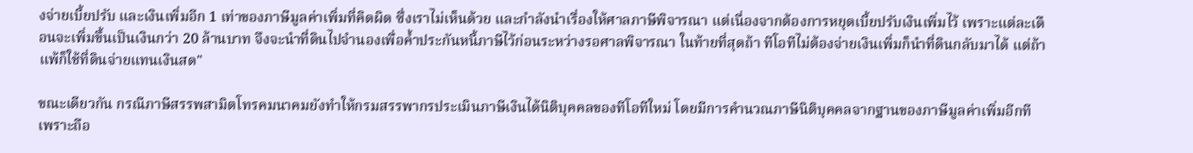งจ่ายเบี้ยปรับ และเงินเพิ่มอีก 1 เท่าของภาษีมูลค่าเพิ่มที่คิดผิด ซึ่งเราไม่เห็นด้วย และกำลังนำเรื่องให้ศาลภาษีพิจารณา แต่เนื่องจากต้องการหยุดเบี้ยปรับเงินเพิ่มไว้ เพราะแต่ละเดือนจะเพิ่มขึ้นเป็นเงินกว่า 20 ล้านบาท จึงจะนำที่ดินไปจำนองเพื่อค้ำประกันหนี้ภาษีไว้ก่อนระหว่างรอศาลพิจารณา ในท้ายที่สุดถ้า ทีโอทีไม่ต้องจ่ายเงินเพิ่มก็นำที่ดินกลับมาได้ แต่ถ้าแพ้ก็ใช้ที่ดินจ่ายแทนเงินสด"

ขณะเดียวกัน กรณีภาษีสรรพสามิตโทรคมนาคมยังทำให้กรมสรรพากรประเมินภาษีเงินได้นิติบุคคลของทีโอทีใหม่ โดยมีการคำนวณภาษีนิติบุคคลจากฐานของภาษีมูลค่าเพิ่มอีกที เพราะถือ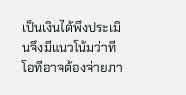เป็นเงินได้พึงประเมินจึงมีแนวโน้มว่าทีโอทีอาจต้องจ่ายภา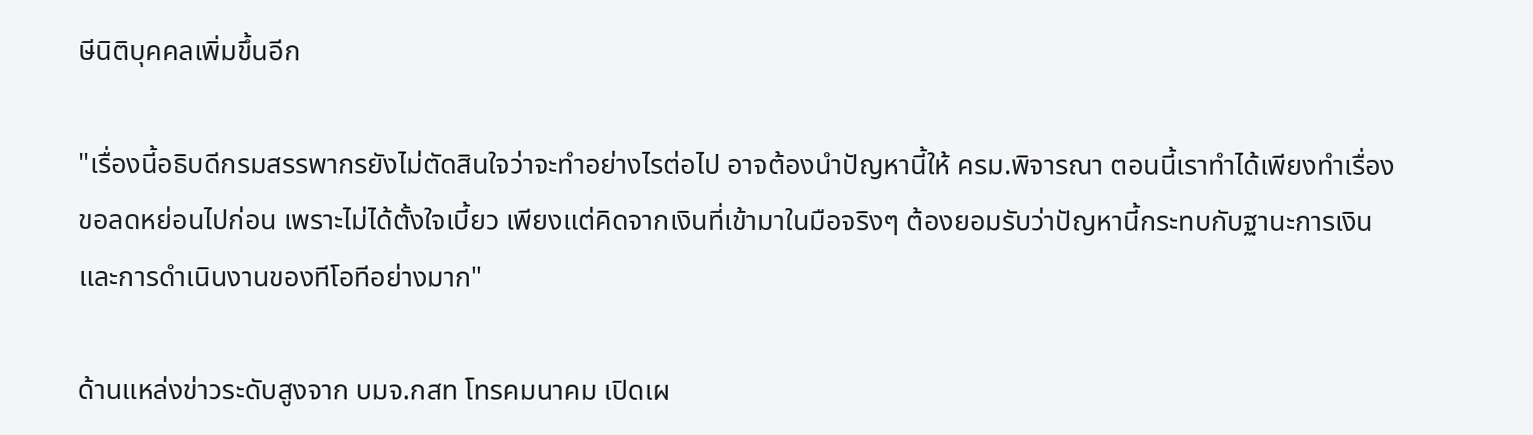ษีนิติบุคคลเพิ่มขึ้นอีก

"เรื่องนี้อธิบดีกรมสรรพากรยังไม่ตัดสินใจว่าจะทำอย่างไรต่อไป อาจต้องนำปัญหานี้ให้ ครม.พิจารณา ตอนนี้เราทำได้เพียงทำเรื่องขอลดหย่อนไปก่อน เพราะไม่ได้ตั้งใจเบี้ยว เพียงแต่คิดจากเงินที่เข้ามาในมือจริงๆ ต้องยอมรับว่าปัญหานี้กระทบกับฐานะการเงินและการดำเนินงานของทีโอทีอย่างมาก"

ด้านแหล่งข่าวระดับสูงจาก บมจ.กสท โทรคมนาคม เปิดเผ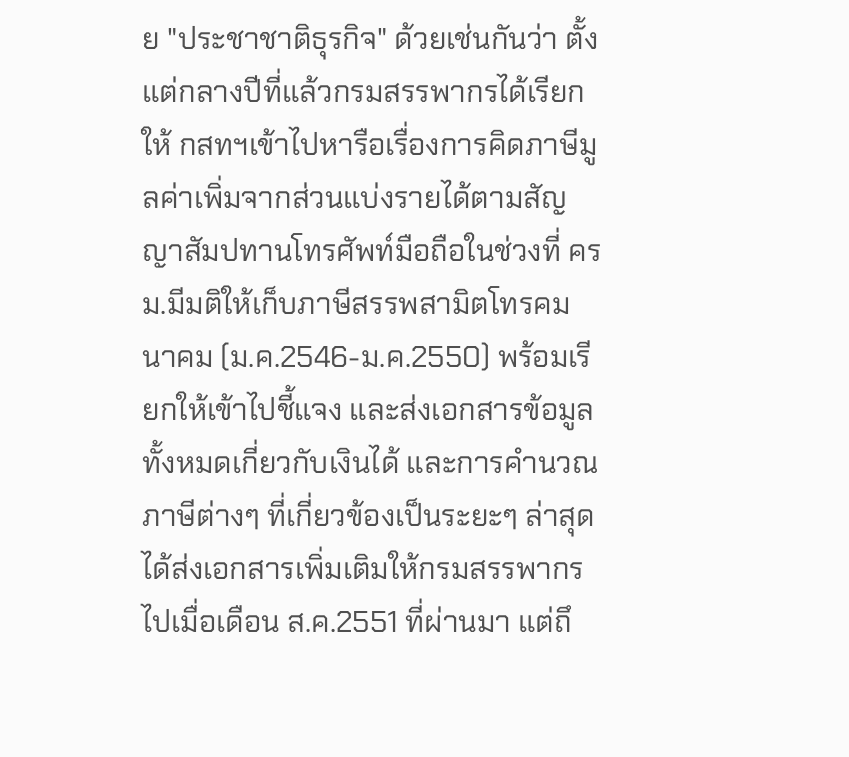ย "ประชาชาติธุรกิจ" ด้วยเช่นกันว่า ตั้งแต่กลางปีที่แล้วกรมสรรพากรได้เรียกให้ กสทฯเข้าไปหารือเรื่องการคิดภาษีมูลค่าเพิ่มจากส่วนแบ่งรายได้ตามสัญญาสัมปทานโทรศัพท์มือถือในช่วงที่ ครม.มีมติให้เก็บภาษีสรรพสามิตโทรคมนาคม (ม.ค.2546-ม.ค.2550) พร้อมเรียกให้เข้าไปชี้แจง และส่งเอกสารข้อมูลทั้งหมดเกี่ยวกับเงินได้ และการคำนวณภาษีต่างๆ ที่เกี่ยวข้องเป็นระยะๆ ล่าสุดได้ส่งเอกสารเพิ่มเติมให้กรมสรรพากรไปเมื่อเดือน ส.ค.2551 ที่ผ่านมา แต่ถึ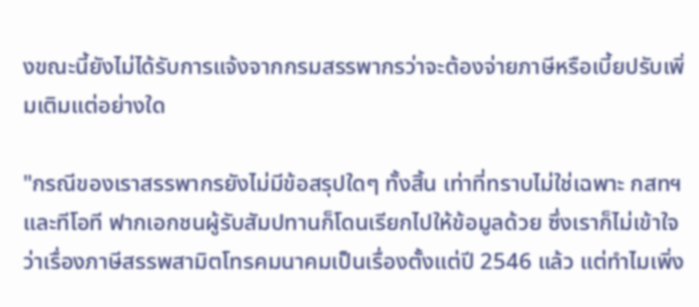งขณะนี้ยังไม่ได้รับการแจ้งจากกรมสรรพากรว่าจะต้องจ่ายภาษีหรือเบี้ยปรับเพิ่มเติมแต่อย่างใด

"กรณีของเราสรรพากรยังไม่มีข้อสรุปใดๆ ทั้งสิ้น เท่าที่ทราบไม่ใช่เฉพาะ กสทฯ และทีโอที ฟากเอกชนผู้รับสัมปทานก็โดนเรียกไปให้ข้อมูลด้วย ซึ่งเราก็ไม่เข้าใจว่าเรื่องภาษีสรรพสามิตโทรคมนาคมเป็นเรื่องตั้งแต่ปี 2546 แล้ว แต่ทำไมเพิ่ง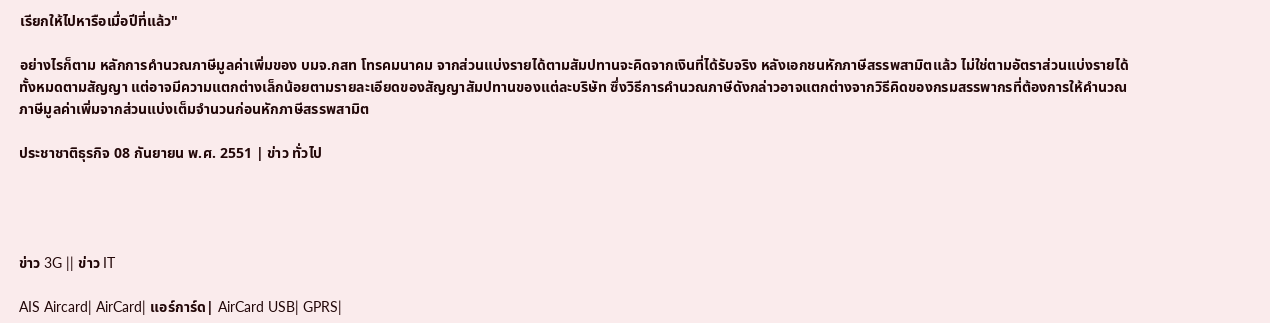เรียกให้ไปหารือเมื่อปีที่แล้ว"

อย่างไรก็ตาม หลักการคำนวณภาษีมูลค่าเพิ่มของ บมจ.กสท โทรคมนาคม จากส่วนแบ่งรายได้ตามสัมปทานจะคิดจากเงินที่ได้รับจริง หลังเอกชนหักภาษีสรรพสามิตแล้ว ไม่ใช่ตามอัตราส่วนแบ่งรายได้ทั้งหมดตามสัญญา แต่อาจมีความแตกต่างเล็กน้อยตามรายละเอียดของสัญญาสัมปทานของแต่ละบริษัท ซึ่งวิธีการคำนวณภาษีดังกล่าวอาจแตกต่างจากวิธีคิดของกรมสรรพากรที่ต้องการให้คำนวณภาษีมูลค่าเพิ่มจากส่วนแบ่งเต็มจำนวนก่อนหักภาษีสรรพสามิต

ประชาชาติธุรกิจ 08 กันยายน พ.ศ. 2551 | ข่าว ทั่วไป




ข่าว 3G || ข่าว IT

AIS Aircard| AirCard| แอร์การ์ด| AirCard USB| GPRS|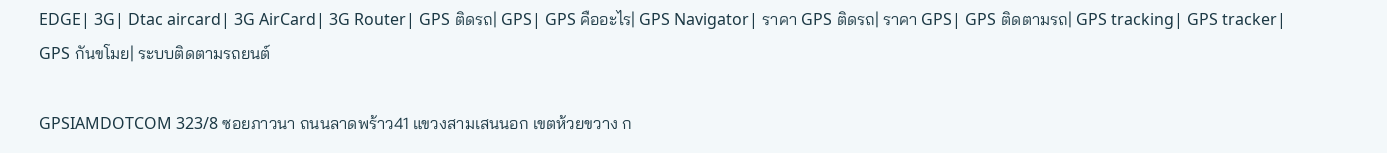EDGE| 3G| Dtac aircard| 3G AirCard| 3G Router| GPS ติดรถ| GPS| GPS คืออะไร| GPS Navigator| ราคา GPS ติดรถ| ราคา GPS| GPS ติดตามรถ| GPS tracking| GPS tracker| GPS กันขโมย| ระบบติดตามรถยนต์

GPSIAMDOTCOM 323/8 ซอยภาวนา ถนนลาดพร้าว41 แขวงสามเสนนอก เขตห้วยขวาง ก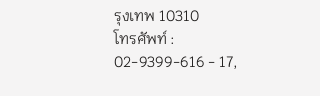รุงเทพ 10310
โทรศัพท์ : 02-9399-616 - 17,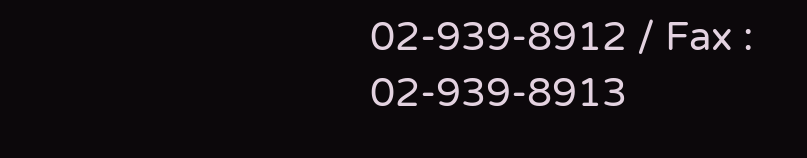02-939-8912 / Fax : 02-939-8913